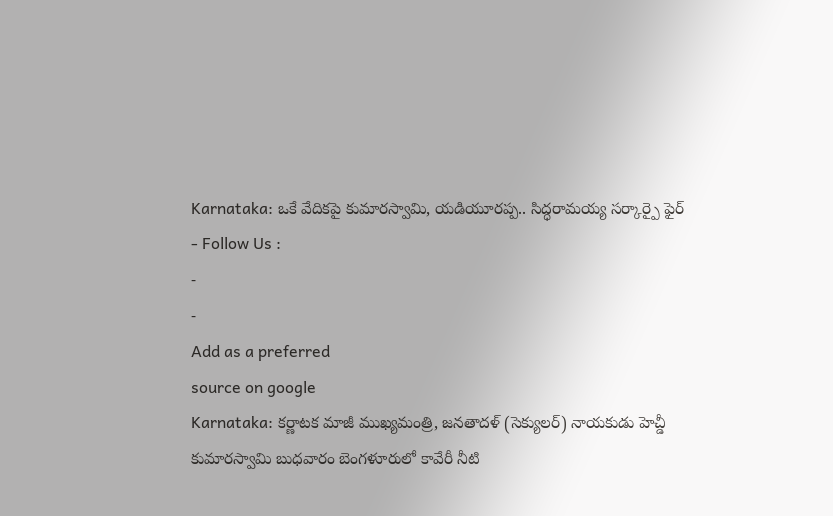Karnataka: ఒకే వేదికపై కుమారస్వామి, యడియూరప్ప.. సిద్ధరామయ్య సర్కార్పై ఫైర్
- Follow Us :
-
-
Add as a preferred
source on google
Karnataka: కర్ణాటక మాజీ ముఖ్యమంత్రి, జనతాదళ్ (సెక్యులర్) నాయకుడు హెచ్డీ కుమారస్వామి బుధవారం బెంగళూరులో కావేరీ నీటి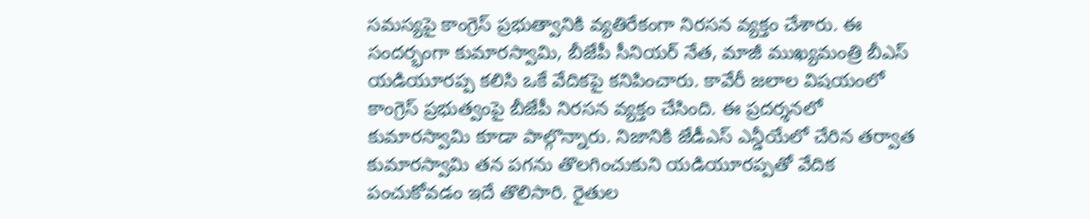సమస్యపై కాంగ్రెస్ ప్రభుత్వానికి వ్యతిరేకంగా నిరసన వ్యక్తం చేశారు. ఈ సందర్భంగా కుమారస్వామి, బీజేపీ సీనియర్ నేత, మాజీ ముఖ్యమంత్రి బీఎస్ యడియూరప్ప కలిసి ఒకే వేదికపై కనిపించారు. కావేరీ జలాల విషయంలో కాంగ్రెస్ ప్రభుత్వంపై బీజేపీ నిరసన వ్యక్తం చేసింది. ఈ ప్రదర్శనలో కుమారస్వామి కూడా పాల్గొన్నారు. నిజానికి జేడీఎస్ ఎన్డీయేలో చేరిన తర్వాత కుమారస్వామి తన పగను తొలగించుకుని యడియూరప్పతో వేదిక పంచుకోవడం ఇదే తొలిసారి. రైతుల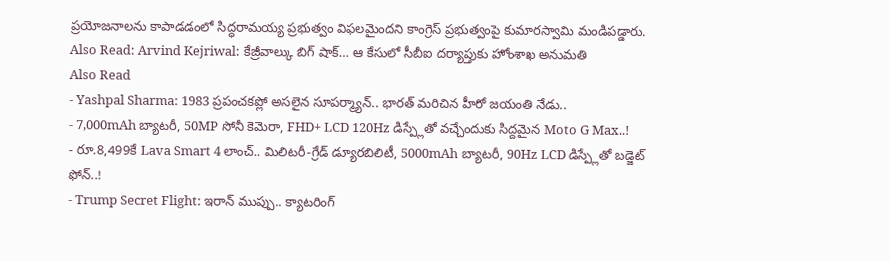ప్రయోజనాలను కాపాడడంలో సిద్ధరామయ్య ప్రభుత్వం విఫలమైందని కాంగ్రెస్ ప్రభుత్వంపై కుమారస్వామి మండిపడ్డారు.
Also Read: Arvind Kejriwal: కేజ్రీవాల్కు బిగ్ షాక్… ఆ కేసులో సీబీఐ దర్యాప్తుకు హోంశాఖ అనుమతి
Also Read
- Yashpal Sharma: 1983 ప్రపంచకప్లో అసలైన సూపర్మ్యాన్.. భారత్ మరిచిన హీరో జయంతి నేడు..
- 7,000mAh బ్యాటరీ, 50MP సోనీ కెమెరా, FHD+ LCD 120Hz డిస్ప్లేతో వచ్చేందుకు సిద్దమైన Moto G Max..!
- రూ.8,499కే Lava Smart 4 లాంచ్.. మిలిటరీ-గ్రేడ్ డ్యూరబిలిటీ, 5000mAh బ్యాటరీ, 90Hz LCD డిస్ప్లేతో బడ్జెట్ ఫోన్..!
- Trump Secret Flight: ఇరాన్ ముప్పు.. క్యాటరింగ్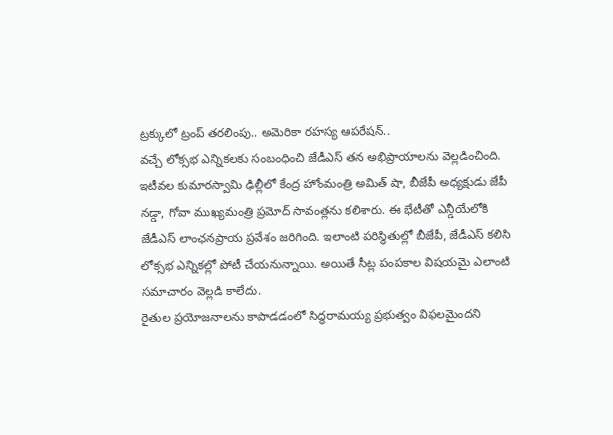ట్రక్కులో ట్రంప్ తరలింపు.. అమెరికా రహస్య ఆపరేషన్..
వచ్చే లోక్సభ ఎన్నికలకు సంబంధించి జేడీఎస్ తన అభిప్రాయాలను వెల్లడించింది. ఇటీవల కుమారస్వామి ఢిల్లీలో కేంద్ర హోంమంత్రి అమిత్ షా, బీజేపీ అధ్యక్షుడు జేపీ నడ్డా, గోవా ముఖ్యమంత్రి ప్రమోద్ సావంత్లను కలిశారు. ఈ భేటీతో ఎన్డీయేలోకి జేడీఎస్ లాంఛనప్రాయ ప్రవేశం జరిగింది. ఇలాంటి పరిస్థితుల్లో బీజేపీ, జేడీఎస్ కలిసి లోక్సభ ఎన్నికల్లో పోటీ చేయనున్నాయి. అయితే సీట్ల పంపకాల విషయమై ఎలాంటి సమాచారం వెల్లడి కాలేదు.
రైతుల ప్రయోజనాలను కాపాడడంలో సిద్ధరామయ్య ప్రభుత్వం విఫలమైందని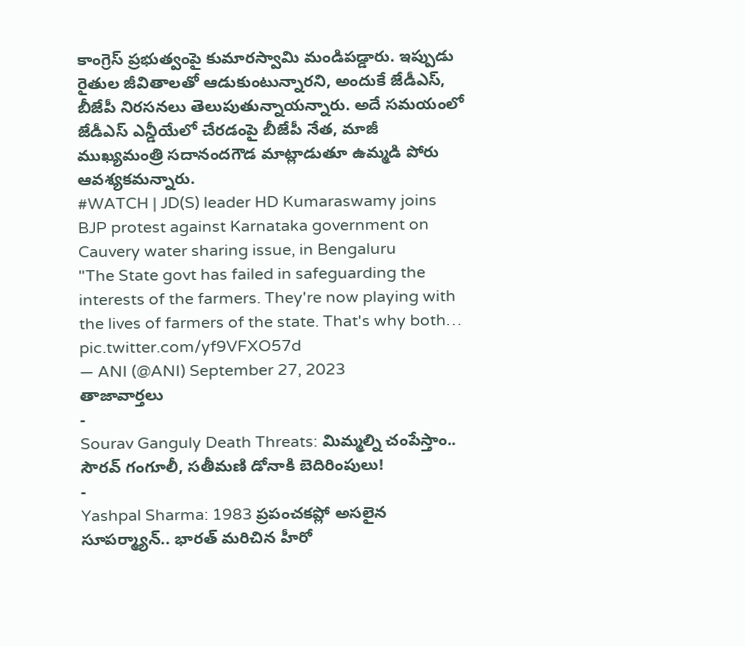కాంగ్రెస్ ప్రభుత్వంపై కుమారస్వామి మండిపడ్డారు. ఇప్పుడు రైతుల జీవితాలతో ఆడుకుంటున్నారని, అందుకే జేడీఎస్, బీజేపీ నిరసనలు తెలుపుతున్నాయన్నారు. అదే సమయంలో జేడీఎస్ ఎన్డీయేలో చేరడంపై బీజేపీ నేత, మాజీ ముఖ్యమంత్రి సదానందగౌడ మాట్లాడుతూ ఉమ్మడి పోరు ఆవశ్యకమన్నారు.
#WATCH | JD(S) leader HD Kumaraswamy joins BJP protest against Karnataka government on Cauvery water sharing issue, in Bengaluru
"The State govt has failed in safeguarding the interests of the farmers. They're now playing with the lives of farmers of the state. That's why both… pic.twitter.com/yf9VFXO57d
— ANI (@ANI) September 27, 2023
తాజావార్తలు
-
Sourav Ganguly Death Threats: మిమ్మల్ని చంపేస్తాం.. సౌరవ్ గంగూలీ, సతీమణి డోనాకి బెదిరింపులు!
-
Yashpal Sharma: 1983 ప్రపంచకప్లో అసలైన సూపర్మ్యాన్.. భారత్ మరిచిన హీరో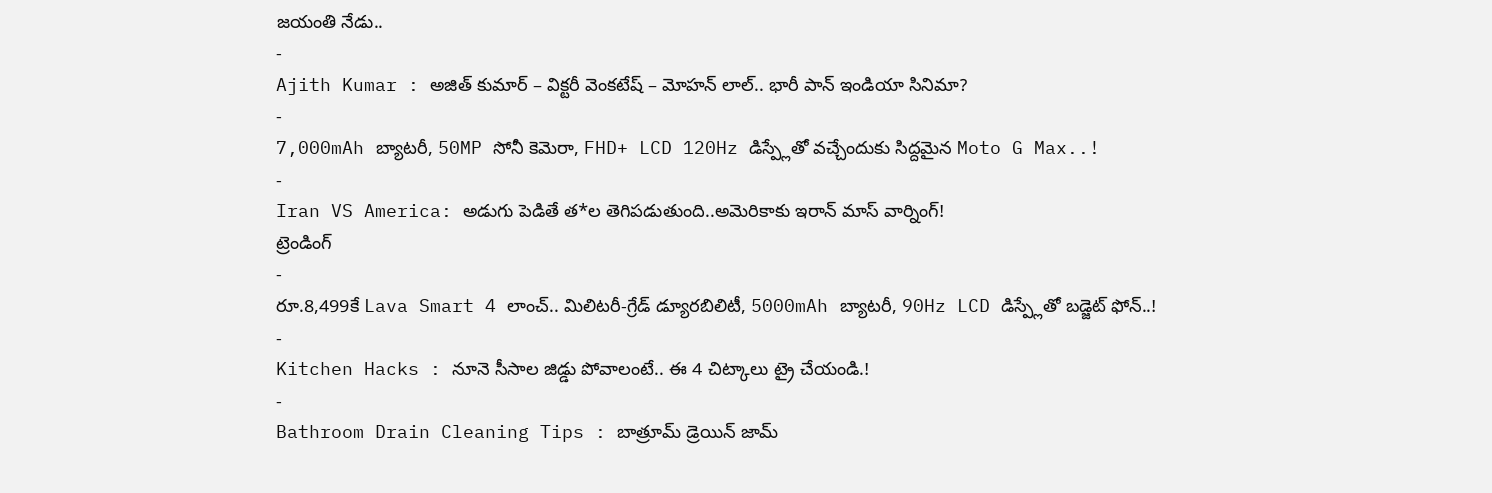జయంతి నేడు..
-
Ajith Kumar : అజిత్ కుమార్ – విక్టరీ వెంకటేష్ – మోహన్ లాల్.. భారీ పాన్ ఇండియా సినిమా?
-
7,000mAh బ్యాటరీ, 50MP సోనీ కెమెరా, FHD+ LCD 120Hz డిస్ప్లేతో వచ్చేందుకు సిద్దమైన Moto G Max..!
-
Iran VS America: అడుగు పెడితే త*ల తెగిపడుతుంది..అమెరికాకు ఇరాన్ మాస్ వార్నింగ్!
ట్రెండింగ్
-
రూ.8,499కే Lava Smart 4 లాంచ్.. మిలిటరీ-గ్రేడ్ డ్యూరబిలిటీ, 5000mAh బ్యాటరీ, 90Hz LCD డిస్ప్లేతో బడ్జెట్ ఫోన్..!
-
Kitchen Hacks : నూనె సీసాల జిడ్డు పోవాలంటే.. ఈ 4 చిట్కాలు ట్రై చేయండి.!
-
Bathroom Drain Cleaning Tips : బాత్రూమ్ డ్రెయిన్ జామ్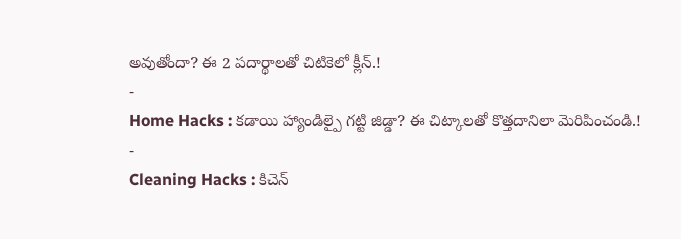అవుతోందా? ఈ 2 పదార్థాలతో చిటికెలో క్లీన్.!
-
Home Hacks : కడాయి హ్యాండిల్పై గట్టి జిడ్డా? ఈ చిట్కాలతో కొత్తదానిలా మెరిపించండి.!
-
Cleaning Hacks : కిచెన్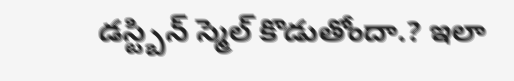డస్ట్బిన్ స్మెల్ కొడుతోందా.? ఇలా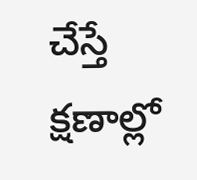చేస్తే క్షణాల్లో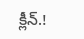క్లీన్.!